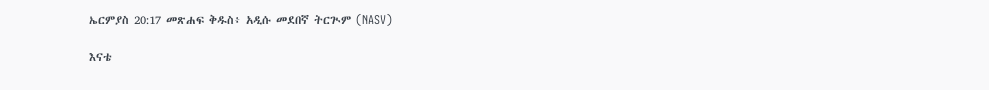ኤርምያስ 20:17 መጽሐፍ ቅዱስ፥ አዲሱ መደበኛ ትርጒም (NASV)

እናቴ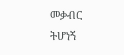መቃብር ትሆነኝ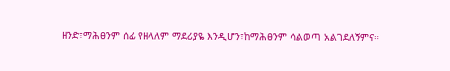ዘንድ፣ማሕፀንም ሰፊ የዘላለም ማደሪያዬ እንዲሆን፣ከማሕፀንም ሳልወጣ አልገደለኝምና።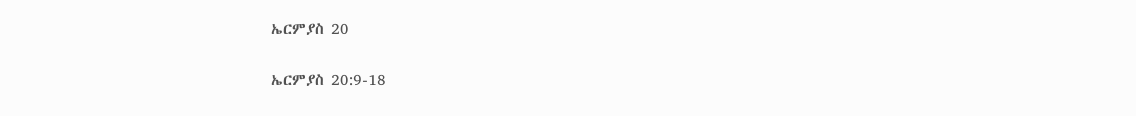ኤርምያስ 20

ኤርምያስ 20:9-18